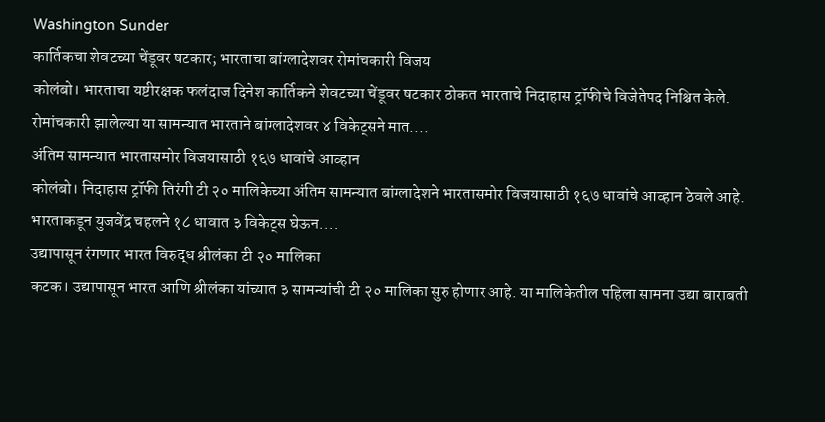Washington Sunder
कार्तिकचा शेवटच्या चेंडूवर षटकार; भारताचा बांग्लादेशवर रोमांचकारी विजय
कोलंबो। भारताचा यष्टीरक्षक फलंदाज दिनेश कार्तिकने शेवटच्या चेंडूवर षटकार ठोकत भारताचे निदाहास ट्रॉफीचे विजेतेपद निश्चित केले. रोमांचकारी झालेल्या या सामन्यात भारताने बांग्लादेशवर ४ विकेट्सने मात....
अंतिम सामन्यात भारतासमोर विजयासाठी १६७ धावांचे आव्हान
कोलंबो। निदाहास ट्रॉफी तिरंगी टी २० मालिकेच्या अंतिम सामन्यात बांग्लादेशने भारतासमोर विजयासाठी १६७ धावांचे आव्हान ठेवले आहे. भारताकडून युजवेंद्र चहलने १८ धावात ३ विकेट्स घेऊन....
उद्यापासून रंगणार भारत विरुद्ध श्रीलंका टी २० मालिका
कटक। उद्यापासून भारत आणि श्रीलंका यांच्यात ३ सामन्यांची टी २० मालिका सुरु होणार आहे. या मालिकेतील पहिला सामना उद्या बाराबती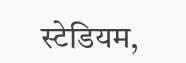स्टेडियम,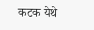कटक येथे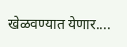खेळवण्यात येणार....